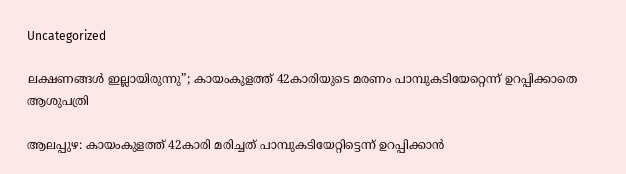Uncategorized

ലക്ഷണങ്ങൾ ഇല്ലായിരുന്നു”; കായംകുളത്ത് 42കാരിയുടെ മരണം പാമ്പുകടിയേറ്റെന്ന് ഉറപ്പിക്കാതെ ആശുപത്രി

ആലപ്പുഴ: കായംകുളത്ത് 42കാരി മരിച്ചത് പാമ്പുകടിയേറ്റിട്ടെന്ന് ഉറപ്പിക്കാൻ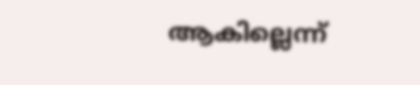ആകില്ലെന്ന്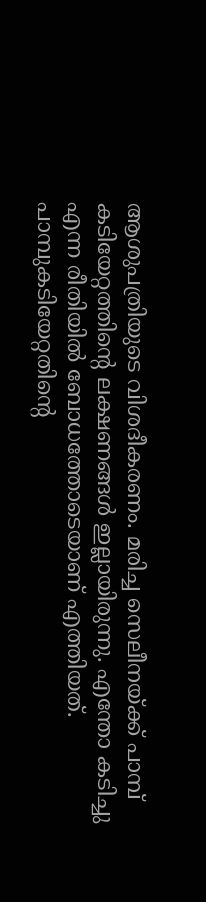ആശുപത്രിയുടെ വിശദീകരണം. മരിച്ച സെലീനയ്ക്ക് പാമ്പ് കടിയേറ്റത്തിന്റെ ലക്ഷണങ്ങൾ ഇല്ലായിരുന്നു. എന്തോ കടിച്ചു എന്ന രീതിയിൽ ബോധത്തോടെയാണ് എത്തിയത്. പാമ്പുകടിയേറ്റതിൻ്റെ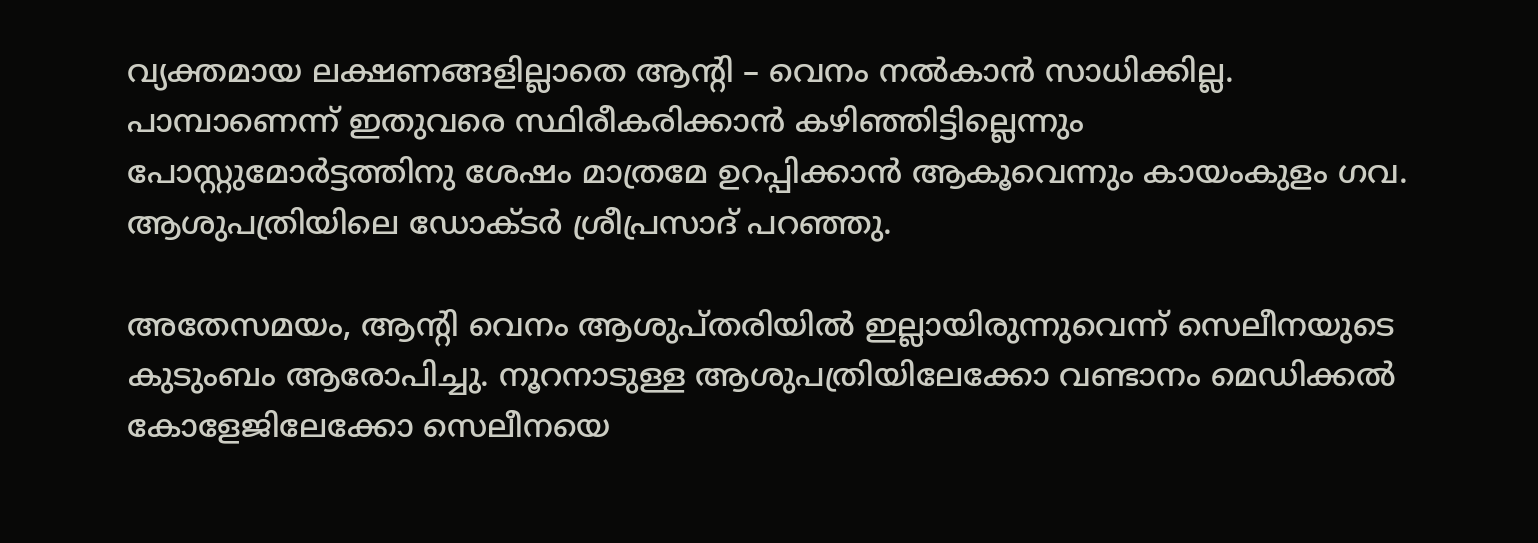വ്യക്തമായ ലക്ഷണങ്ങളില്ലാതെ ആൻ്റി – വെനം നൽകാൻ സാധിക്കില്ല. പാമ്പാണെന്ന് ഇതുവരെ സ്ഥിരീകരിക്കാൻ കഴിഞ്ഞിട്ടില്ലെന്നും പോസ്റ്റുമോർട്ടത്തിനു ശേഷം മാത്രമേ ഉറപ്പിക്കാൻ ആകൂവെന്നും കായംകുളം ഗവ. ആശുപത്രിയിലെ ഡോക്ടർ ശ്രീപ്രസാദ് പറഞ്ഞു.

അതേസമയം, ആൻ്റി വെനം ആശുപ്തരിയിൽ ഇല്ലായിരുന്നുവെന്ന് സെലീനയുടെ കുടുംബം ആരോപിച്ചു. നൂറനാടുള്ള ആശുപത്രിയിലേക്കോ വണ്ടാനം മെഡിക്കൽ കോളേജിലേക്കോ സെലീനയെ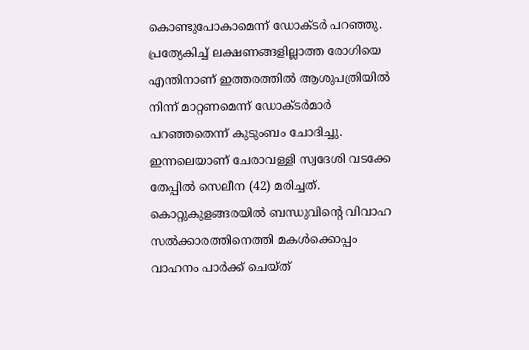കൊണ്ടുപോകാമെന്ന് ഡോക്ടർ പറഞ്ഞു. പ്രത്യേകിച്ച് ലക്ഷണങ്ങളില്ലാത്ത രോഗിയെ എന്തിനാണ് ഇത്തരത്തിൽ ആശുപത്രിയിൽ നിന്ന് മാറ്റണമെന്ന് ഡോക്ടർമാർ പറഞ്ഞതെന്ന് കുടുംബം ചോദിച്ചു.
ഇന്നലെയാണ് ചേരാവള്ളി സ്വദേശി വടക്കേ തേപ്പിൽ സെലീന (42) മരിച്ചത്. കൊറ്റുകുളങ്ങരയിൽ ബന്ധുവിൻ്റെ വിവാഹ സൽക്കാരത്തിനെത്തി മകൾക്കൊപ്പം വാഹനം പാർക്ക് ചെയ്ത്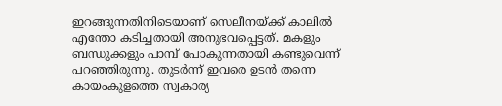ഇറങ്ങുന്നതിനിടെയാണ് സെലീനയ്ക്ക് കാലിൽ എന്തോ കടിച്ചതായി അനുഭവപ്പെട്ടത്. മകളും ബന്ധുക്കളും പാമ്പ് പോകുന്നതായി കണ്ടുവെന്ന് പറഞ്ഞിരുന്നു. തുടർന്ന് ഇവരെ ഉടൻ തന്നെ കായംകുളത്തെ സ്വകാര്യ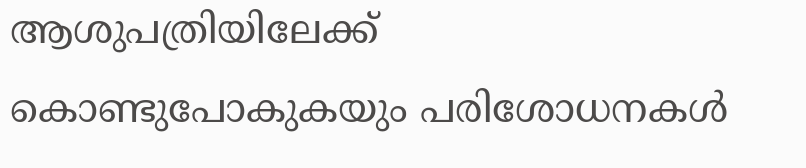ആശുപത്രിയിലേക്ക് കൊണ്ടുപോകുകയും പരിശോധനകൾ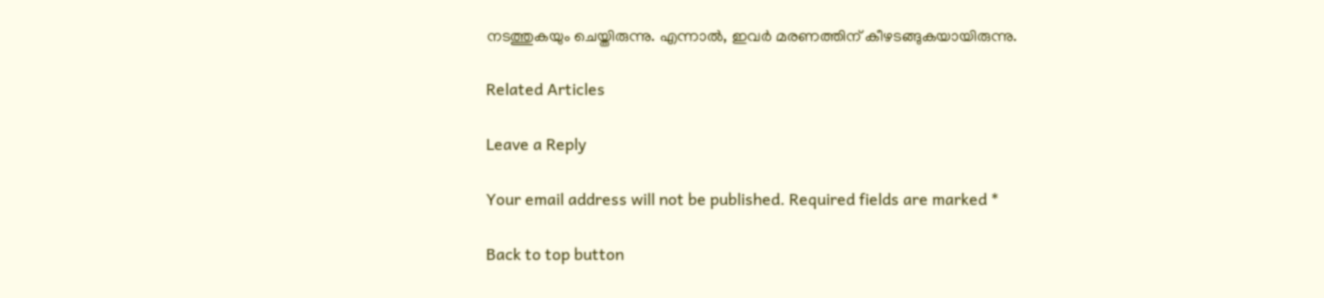നടത്തുകയും ചെയ്തിരുന്നു. എന്നാൽ, ഇവർ മരണത്തിന് കീഴടങ്ങുകയായിരുന്നു.

Related Articles

Leave a Reply

Your email address will not be published. Required fields are marked *

Back to top button